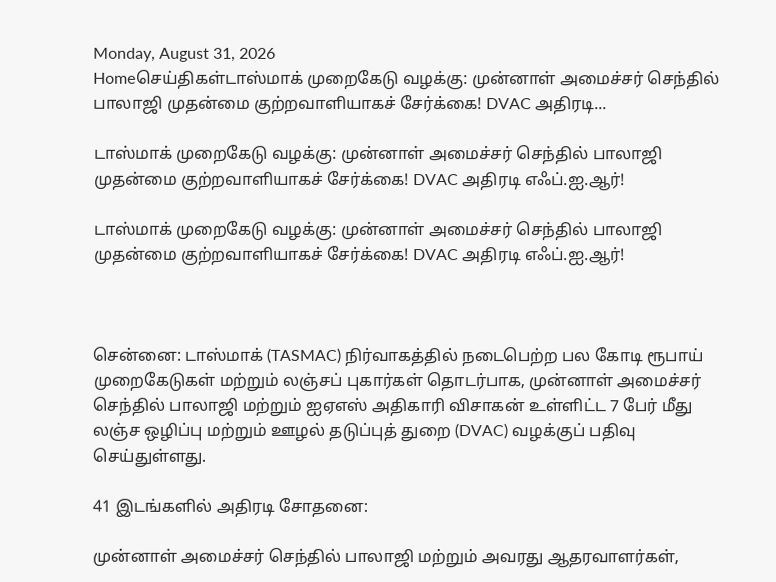Monday, August 31, 2026
Homeசெய்திகள்டாஸ்மாக் முறைகேடு வழக்கு: முன்னாள் அமைச்சர் செந்தில் பாலாஜி முதன்மை குற்றவாளியாகச் சேர்க்கை! DVAC அதிரடி...

டாஸ்மாக் முறைகேடு வழக்கு: முன்னாள் அமைச்சர் செந்தில் பாலாஜி முதன்மை குற்றவாளியாகச் சேர்க்கை! DVAC அதிரடி எஃப்.ஐ.ஆர்!

டாஸ்மாக் முறைகேடு வழக்கு: முன்னாள் அமைச்சர் செந்தில் பாலாஜி முதன்மை குற்றவாளியாகச் சேர்க்கை! DVAC அதிரடி எஃப்.ஐ.ஆர்!



சென்னை: டாஸ்மாக் (TASMAC) நிர்வாகத்தில் நடைபெற்ற பல கோடி ரூபாய் முறைகேடுகள் மற்றும் லஞ்சப் புகார்கள் தொடர்பாக, முன்னாள் அமைச்சர் செந்தில் பாலாஜி மற்றும் ஐஏஎஸ் அதிகாரி விசாகன் உள்ளிட்ட 7 பேர் மீது லஞ்ச ஒழிப்பு மற்றும் ஊழல் தடுப்புத் துறை (DVAC) வழக்குப் பதிவு செய்துள்ளது.

41 இடங்களில் அதிரடி சோதனை:

முன்னாள் அமைச்சர் செந்தில் பாலாஜி மற்றும் அவரது ஆதரவாளர்கள்,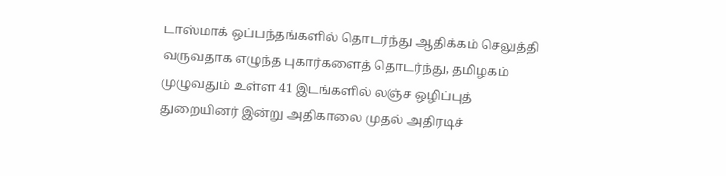டாஸ்மாக் ஒப்பந்தங்களில் தொடர்ந்து ஆதிக்கம் செலுத்தி வருவதாக எழுந்த புகார்களைத் தொடர்ந்து, தமிழகம் முழுவதும் உள்ள 41 இடங்களில் லஞ்ச ஒழிப்புத் துறையினர் இன்று அதிகாலை முதல் அதிரடிச்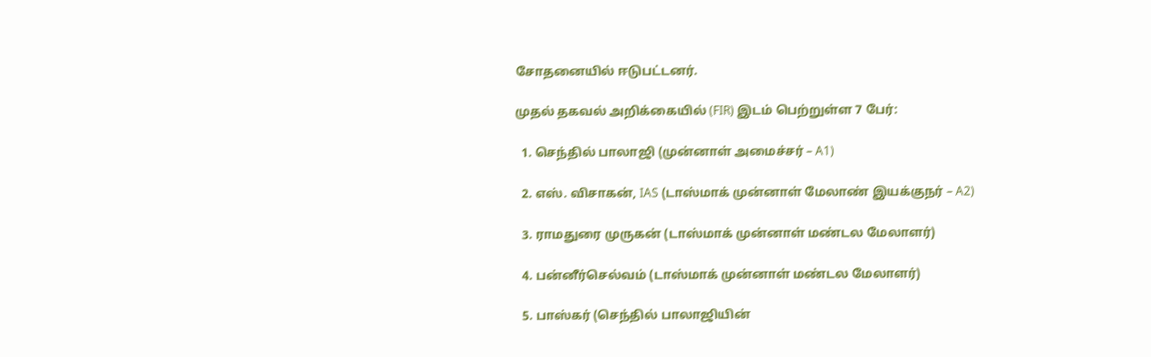சோதனையில் ஈடுபட்டனர்.

முதல் தகவல் அறிக்கையில் (FIR) இடம் பெற்றுள்ள 7 பேர்:

  1. செந்தில் பாலாஜி (முன்னாள் அமைச்சர் – A1)

  2. எஸ். விசாகன், IAS (டாஸ்மாக் முன்னாள் மேலாண் இயக்குநர் – A2)

  3. ராமதுரை முருகன் (டாஸ்மாக் முன்னாள் மண்டல மேலாளர்)

  4. பன்னீர்செல்வம் (டாஸ்மாக் முன்னாள் மண்டல மேலாளர்)

  5. பாஸ்கர் (செந்தில் பாலாஜியின்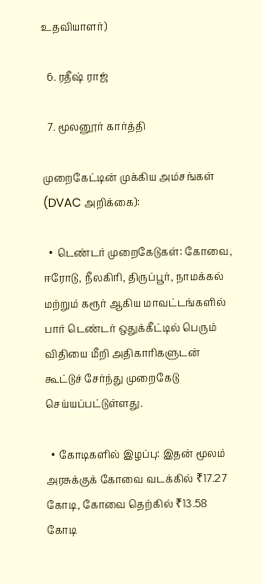உதவியாளர்)

  6. ரதீஷ் ராஜ்

  7. மூலனூர் கார்த்தி

முறைகேட்டின் முக்கிய அம்சங்கள் (DVAC அறிக்கை):

  • டெண்டர் முறைகேடுகள்: கோவை, ஈரோடு, நீலகிரி, திருப்பூர், நாமக்கல் மற்றும் கரூர் ஆகிய மாவட்டங்களில் பார் டெண்டர் ஒதுக்கீட்டில் பெரும் விதியை மீறி அதிகாரிகளுடன் கூட்டுச் சேர்ந்து முறைகேடு செய்யப்பட்டுள்ளது.

  • கோடிகளில் இழப்பு: இதன் மூலம் அரசுக்குக் கோவை வடக்கில் ₹17.27 கோடி, கோவை தெற்கில் ₹13.58 கோடி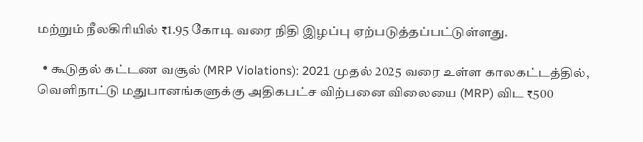மற்றும் நீலகிரியில் ₹1.95 கோடி வரை நிதி இழப்பு ஏற்படுத்தப்பட்டுள்ளது.

  • கூடுதல் கட்டண வசூல் (MRP Violations): 2021 முதல் 2025 வரை உள்ள காலகட்டத்தில், வெளிநாட்டு மதுபானங்களுக்கு அதிகபட்ச விற்பனை விலையை (MRP) விட ₹500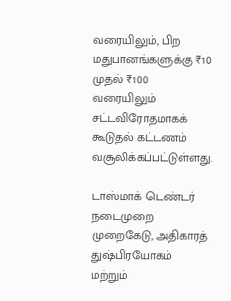வரையிலும், பிற மதுபானங்களுக்கு ₹10 முதல் ₹100 வரையிலும் சட்டவிரோதமாகக் கூடுதல் கட்டணம் வசூலிக்கப்பட்டுள்ளது.

டாஸ்மாக் டெண்டர் நடைமுறை முறைகேடு, அதிகாரத் துஷ்பிரயோகம் மற்றும்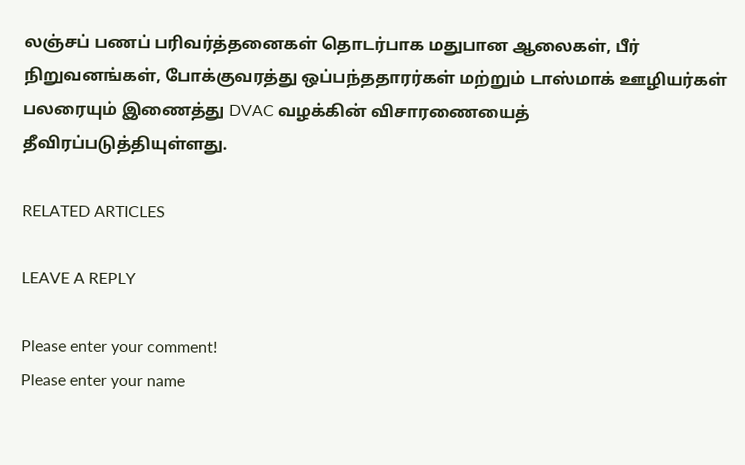லஞ்சப் பணப் பரிவர்த்தனைகள் தொடர்பாக மதுபான ஆலைகள், பீர் நிறுவனங்கள், போக்குவரத்து ஒப்பந்ததாரர்கள் மற்றும் டாஸ்மாக் ஊழியர்கள் பலரையும் இணைத்து DVAC வழக்கின் விசாரணையைத் தீவிரப்படுத்தியுள்ளது.

RELATED ARTICLES

LEAVE A REPLY

Please enter your comment!
Please enter your name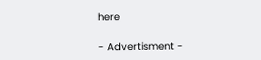here

- Advertisment -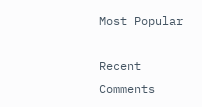Most Popular

Recent Comments